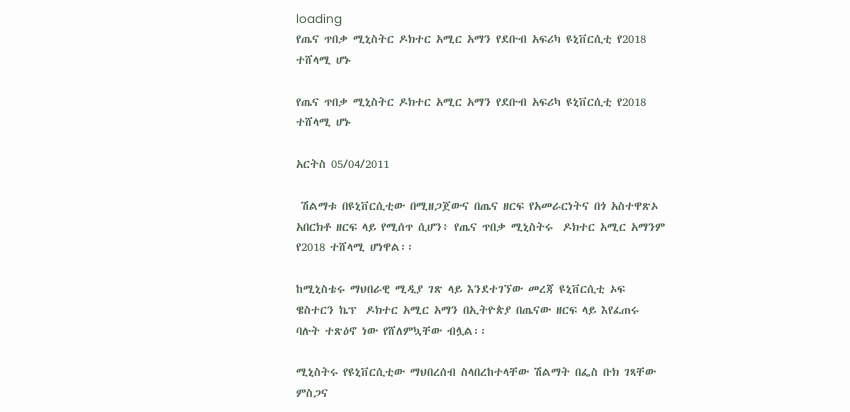loading
የጤና ጥበቃ ሚኒስትር ዶክተር አሚር አማን የደቡብ አፍሪካ ዩኒቨርሲቲ የ2018 ተሸላሚ ሆኑ

የጤና ጥበቃ ሚኒስትር ዶክተር አሚር አማን የደቡብ አፍሪካ ዩኒቨርሲቲ የ2018 ተሸላሚ ሆኑ

አርትስ 05/04/2011

 ሽልማቱ በዩኒቨርሲቲው በሚዘጋጀውና በጤና ዘርፍ የአመራርነትና በጎ አስተዋጽኦ አበርክቶ ዘርፍ ላይ የሚሰጥ ሲሆን፥ የጤና ጥበቃ ሚኒስትሩ  ዶክተር አሚር አማንም የ2018 ተሸላሚ ሆነዋል፡፡

ከሚኒስቴሩ ማህበራዊ ሚዲያ ገጽ ላይ እንደተገኘው መረጃ ዩኒቨርሲቲ ኦፍ ዌስተርን ኬፕ  ዶክተር አሚር አማን በኢትዮጵያ በጤናው ዘርፍ ላይ እየፈጠሩ ባሉት ተጽዕኖ ነው የሸለምኳቸው ብሏል፡፡

ሚኒስትሩ የዩኒቨርሲቲው ማህበረሰብ ስላበረከተላቸው ሽልማት በፌስ ቡክ ገጻቸው ምስጋና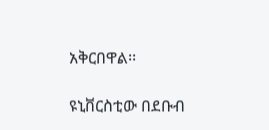አቅርበዋል፡፡

ዩኒቨርስቲው በደቡብ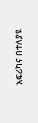አፍሪካና በተለያዩ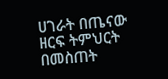ሀገራት በጤናው ዘርፍ ትምህርት በመስጠት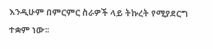እንዲሁም በምርምር ስራዎች ላይ ትኩረት የሚያደርግ ተቋም ነው፡፡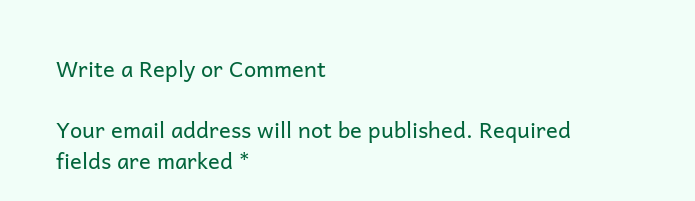Write a Reply or Comment

Your email address will not be published. Required fields are marked *